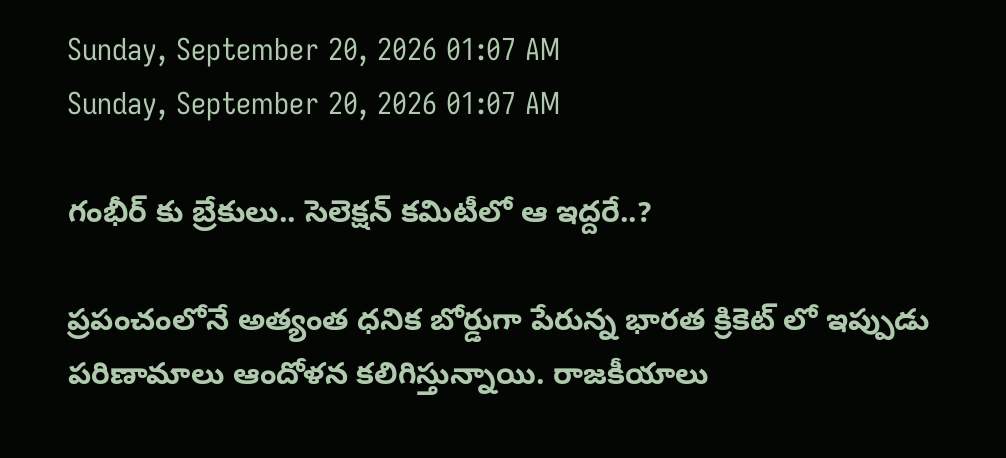Sunday, September 20, 2026 01:07 AM
Sunday, September 20, 2026 01:07 AM

గంభీర్ కు బ్రేకులు.. సెలెక్షన్ కమిటీలో ఆ ఇద్దరే..?

ప్రపంచంలోనే అత్యంత ధనిక బోర్డుగా పేరున్న భారత క్రికెట్ లో ఇప్పుడు పరిణామాలు ఆందోళన కలిగిస్తున్నాయి. రాజకీయాలు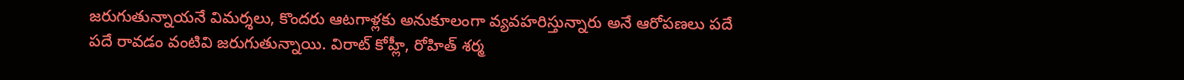జరుగుతున్నాయనే విమర్శలు, కొందరు ఆటగాళ్లకు అనుకూలంగా వ్యవహరిస్తున్నారు అనే ఆరోపణలు పదే పదే రావడం వంటివి జరుగుతున్నాయి. విరాట్ కోహ్లీ, రోహిత్ శర్మ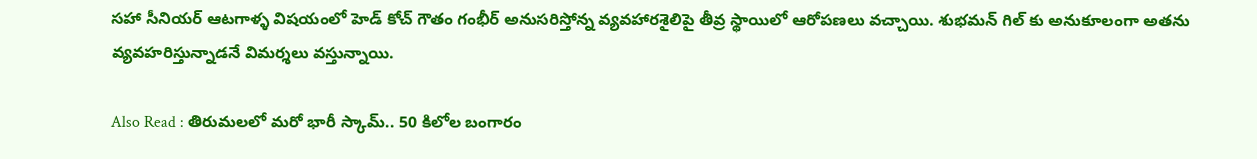సహా సీనియర్ ఆటగాళ్ళ విషయంలో హెడ్ కోచ్ గౌతం గంభీర్ అనుసరిస్తోన్న వ్యవహారశైలిపై తీవ్ర స్థాయిలో ఆరోపణలు వచ్చాయి. శుభమన్ గిల్ కు అనుకూలంగా అతను వ్యవహరిస్తున్నాడనే విమర్శలు వస్తున్నాయి.

Also Read : తిరుమలలో మరో భారీ స్కామ్.. 50 కిలోల బంగారం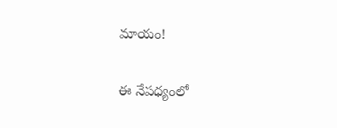మాయం!

ఈ నేపధ్యంలో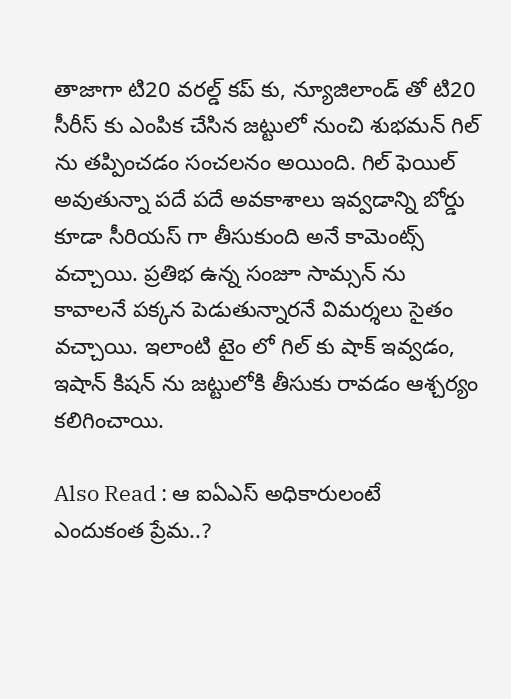తాజాగా టి20 వరల్డ్ కప్ కు, న్యూజిలాండ్ తో టి20 సీరీస్ కు ఎంపిక చేసిన జట్టులో నుంచి శుభమన్ గిల్ ను తప్పించడం సంచలనం అయింది. గిల్ ఫెయిల్ అవుతున్నా పదే పదే అవకాశాలు ఇవ్వడాన్ని బోర్డు కూడా సీరియస్ గా తీసుకుంది అనే కామెంట్స్ వచ్చాయి. ప్రతిభ ఉన్న సంజూ సామ్సన్ ను కావాలనే పక్కన పెడుతున్నారనే విమర్శలు సైతం వచ్చాయి. ఇలాంటి టైం లో గిల్ కు షాక్ ఇవ్వడం, ఇషాన్ కిషన్ ను జట్టులోకి తీసుకు రావడం ఆశ్చర్యం కలిగించాయి.

Also Read : ఆ ఐఏఎస్ అధికారులంటే ఎందుకంత ప్రేమ..?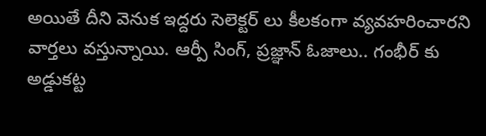అయితే దీని వెనుక ఇద్దరు సెలెక్టర్ లు కీలకంగా వ్యవహరించారని వార్తలు వస్తున్నాయి. ఆర్పీ సింగ్, ప్రజ్ఞాన్ ఓజాలు.. గంభీర్ కు అడ్డుకట్ట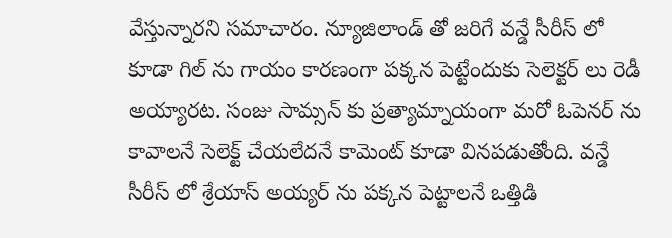వేస్తున్నారని సమాచారం. న్యూజిలాండ్ తో జరిగే వన్డే సీరీస్ లో కూడా గిల్ ను గాయం కారణంగా పక్కన పెట్టేందుకు సెలెక్టర్ లు రెడీ అయ్యారట. సంజు సామ్సన్ కు ప్రత్యామ్నాయంగా మరో ఓపెనర్ ను కావాలనే సెలెక్ట్ చేయలేదనే కామెంట్ కూడా వినపడుతోంది. వన్డే సీరీస్ లో శ్రేయాస్ అయ్యర్ ను పక్కన పెట్టాలనే ఒత్తిడి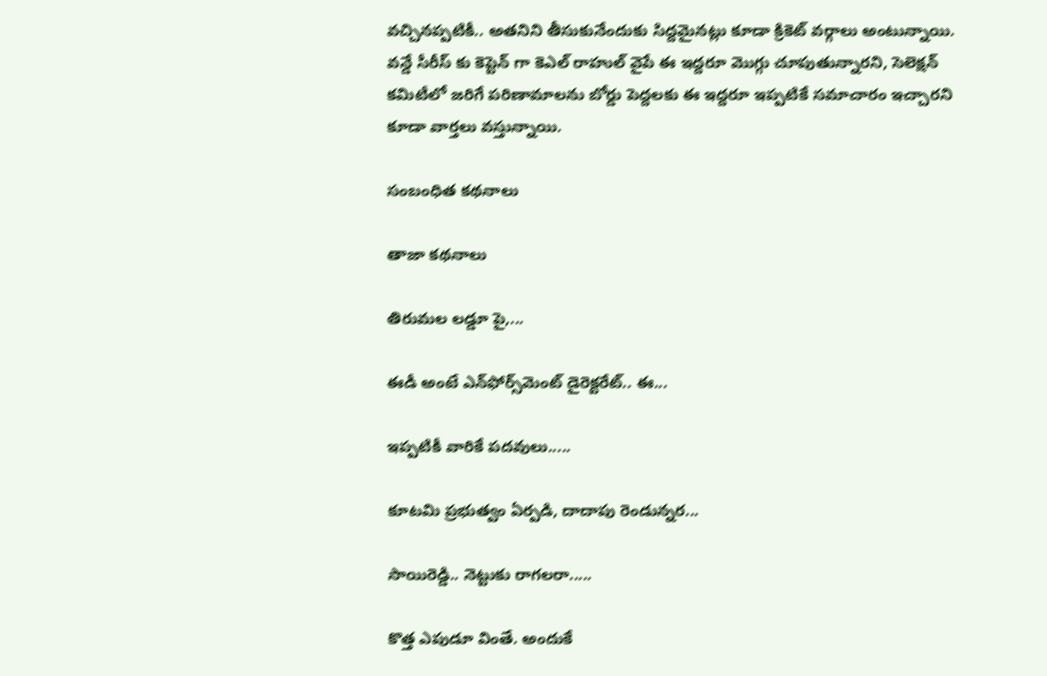వచ్చినప్పటికీ.. అతనిని తీసుకునేందుకు సిద్దమైనట్లు కూడా క్రికెట్ వర్గాలు అంటున్నాయి. వన్డే సీరీస్ కు కెప్టెన్ గా కెఎల్ రాహుల్ వైపే ఈ ఇద్దరూ మొగ్గు చూపుతున్నారని, సెలెక్షన్ కమిటీలో జరిగే పరిణామాలను బోర్డు పెద్దలకు ఈ ఇద్దరూ ఇప్పటికే సమాచారం ఇచ్చారని కూడా వార్తలు వస్తున్నాయి.

సంబంధిత కథనాలు

తాజా కథనాలు

తిరుమల లడ్డూ పై,...

ఈడీ అంటే ఎన్‌ఫోర్స్‌మెంట్‌ డైరెక్టరేట్‌.. ఈ...

ఇప్పటికీ వారికే పదవులు.....

కూటమి ప్రభుత్వం ఏర్పడి, దాదాపు రెండున్నర...

సాయిరెడ్డి.. నెట్టుకు రాగలరా.....

కొత్త ఎపుడూ వింతే. అందుకే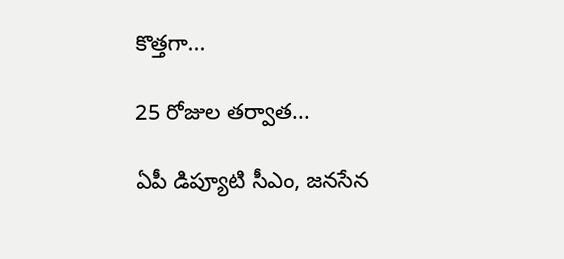కొత్తగా...

25 రోజుల తర్వాత...

ఏపీ డిప్యూటి సీఎం, జనసేన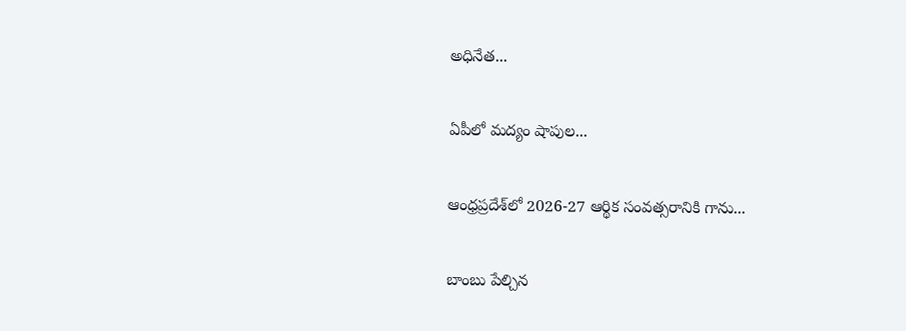అధినేత...

ఏపీలో మద్యం షాపుల...

ఆంధ్రప్రదేశ్‌లో 2026-27 ఆర్థిక సంవత్సరానికి గాను...

బాంబు పేల్చిన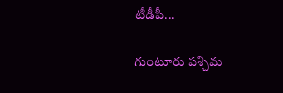టీడీపీ...

గుంటూరు పశ్చిమ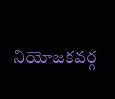నియోజకవర్గ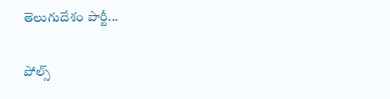తెలుగుదేశం పార్టీ...

పోల్స్